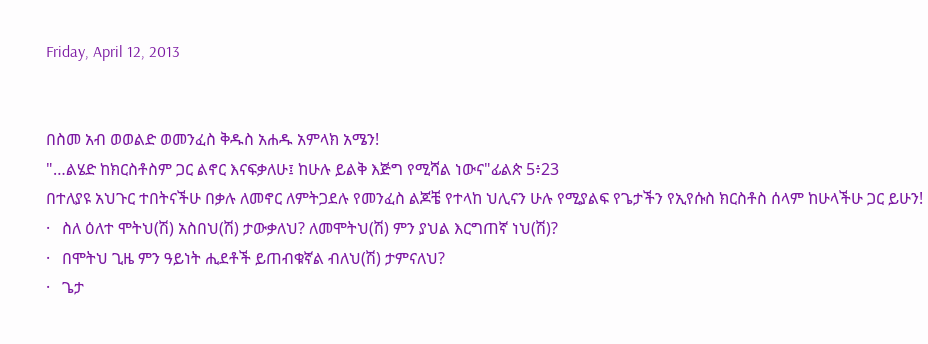Friday, April 12, 2013


በስመ አብ ወወልድ ወመንፈስ ቅዱስ አሐዱ አምላክ አሜን!
"…ልሄድ ከክርስቶስም ጋር ልኖር እናፍቃለሁ፤ ከሁሉ ይልቅ እጅግ የሚሻል ነውና"ፊልጵ 5፥23
በተለያዩ አህጉር ተበትናችሁ በቃሉ ለመኖር ለምትጋደሉ የመንፈስ ልጆቼ የተላከ ህሊናን ሁሉ የሚያልፍ የጌታችን የኢየሱስ ክርስቶስ ሰላም ከሁላችሁ ጋር ይሁን!
·   ስለ ዕለተ ሞትህ(ሽ) አስበህ(ሽ) ታውቃለህ? ለመሞትህ(ሽ) ምን ያህል እርግጠኛ ነህ(ሽ)?
·   በሞትህ ጊዜ ምን ዓይነት ሒደቶች ይጠብቁኛል ብለህ(ሽ) ታምናለህ?
·   ጌታ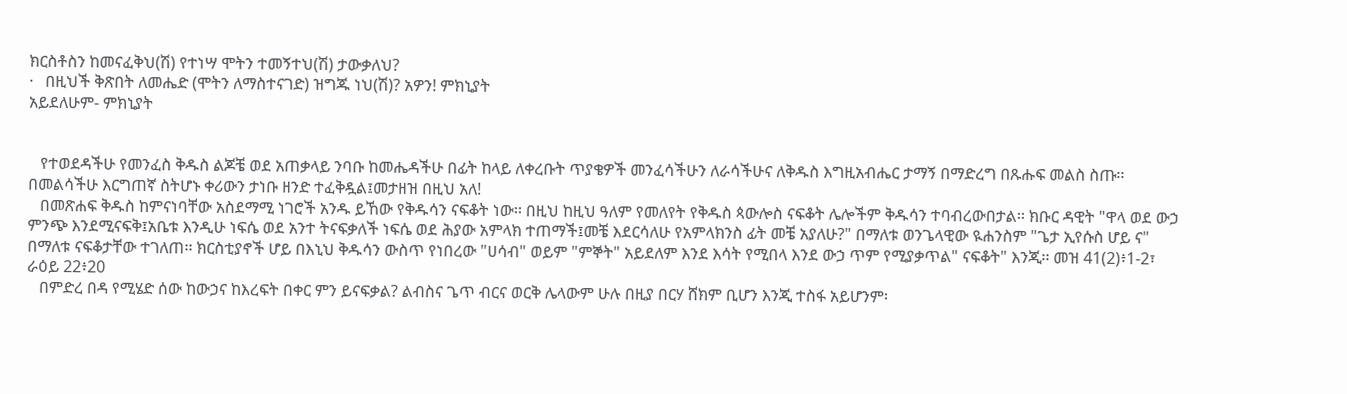ክርስቶስን ከመናፈቅህ(ሽ) የተነሣ ሞትን ተመኝተህ(ሽ) ታውቃለህ?
·   በዚህች ቅጽበት ለመሔድ (ሞትን ለማስተናገድ) ዝግጁ ነህ(ሽ)? አዎን! ምክኒያት
አይደለሁም- ምክኒያት


   የተወደዳችሁ የመንፈስ ቅዱስ ልጆቼ ወደ አጠቃላይ ንባቡ ከመሔዳችሁ በፊት ከላይ ለቀረቡት ጥያቄዎች መንፈሳችሁን ለራሳችሁና ለቅዱስ እግዚአብሔር ታማኝ በማድረግ በጹሑፍ መልስ ስጡ፡፡ በመልሳችሁ እርግጠኛ ስትሆኑ ቀሪውን ታነቡ ዘንድ ተፈቅዷል፤መታዘዝ በዚህ አለ!
   በመጽሐፍ ቅዱስ ከምናነባቸው አስደማሚ ነገሮች አንዱ ይኸው የቅዱሳን ናፍቆት ነው፡፡ በዚህ ከዚህ ዓለም የመለየት የቅዱስ ጳውሎስ ናፍቆት ሌሎችም ቅዱሳን ተባብረውበታል፡፡ ክቡር ዳዊት "ዋላ ወደ ውኃ ምንጭ እንደሚናፍቅ፤አቤቱ እንዲሁ ነፍሴ ወደ አንተ ትናፍቃለች ነፍሴ ወደ ሕያው አምላክ ተጠማች፤መቼ እደርሳለሁ የአምላክንስ ፊት መቼ አያለሁ?" በማለቱ ወንጌላዊው ዪሐንስም "ጌታ ኢየሱስ ሆይ ና" በማለቱ ናፍቆታቸው ተገለጠ፡፡ ክርስቲያኖች ሆይ በእኒህ ቅዱሳን ውስጥ የነበረው "ሀሳብ" ወይም "ምኞት" አይደለም እንደ እሳት የሚበላ እንደ ውኃ ጥም የሚያቃጥል" ናፍቆት" እንጂ፡፡ መዝ 41(2)፥1-2፣ ራዕይ 22፥20
   በምድረ በዳ የሚሄድ ሰው ከውኃና ከእረፍት በቀር ምን ይናፍቃል? ልብስና ጌጥ ብርና ወርቅ ሌላውም ሁሉ በዚያ በርሃ ሸክም ቢሆን እንጂ ተስፋ አይሆንም፡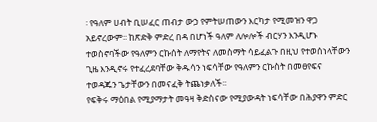፡ የዓለም ሀብት ቢሠፈር ጠብታ ውኃ የምትሠጠውን እርካታ የሚመዝን ዋጋ አይኖረውም፡፡ ከጽድቅ ምድረ በዳ በሆነች ዓለም ለሎሎች ብርሃን እንዲሆኑ ተወስኖባችው የዓለምን ርኩሰት ለማየትና ለመስማት ሳይፈልጉ በዚህ የተወሰነላቸውን ጊዜ እንዲኖሩ የተፈረደባቸው ቅዱሳን ነፍሳቸው የዓለምን ርኩስት በመፀየፍና ተወዳጁን ጌታቸውን በመናፈቅ ትጨነቃለች፡፡
የፍቅሩ ማዕበል የሚያማታት መዓዛ ቅድስናው የሚያውዳት ነፍሳቸው በሕያዋን ምድር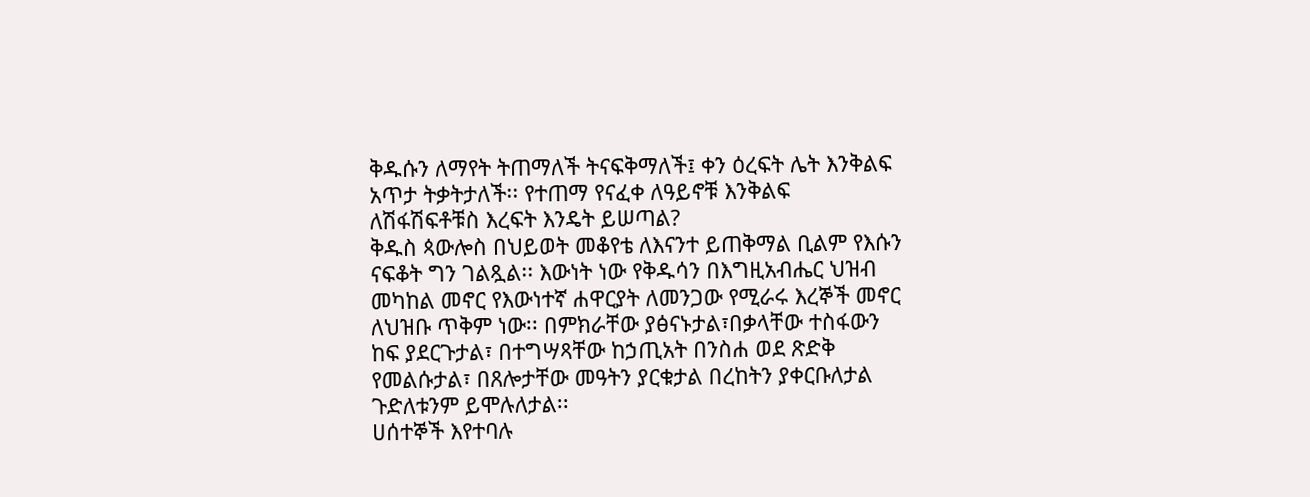ቅዱሱን ለማየት ትጠማለች ትናፍቅማለች፤ ቀን ዕረፍት ሌት እንቅልፍ አጥታ ትቃትታለች፡፡ የተጠማ የናፈቀ ለዓይኖቹ እንቅልፍ ለሽፋሽፍቶቹስ እረፍት እንዴት ይሠጣል?
ቅዱስ ጳውሎስ በህይወት መቆየቴ ለእናንተ ይጠቅማል ቢልም የእሱን ናፍቆት ግን ገልጿል፡፡ እውነት ነው የቅዱሳን በእግዚአብሔር ህዝብ መካከል መኖር የእውነተኛ ሐዋርያት ለመንጋው የሚራሩ እረኞች መኖር ለህዝቡ ጥቅም ነው፡፡ በምክራቸው ያፅናኑታል፣በቃላቸው ተስፋውን ከፍ ያደርጉታል፣ በተግሣጻቸው ከኃጢአት በንስሐ ወደ ጽድቅ የመልሱታል፣ በጸሎታቸው መዓትን ያርቁታል በረከትን ያቀርቡለታል ጉድለቱንም ይሞሉለታል፡፡
ሀሰተኞች እየተባሉ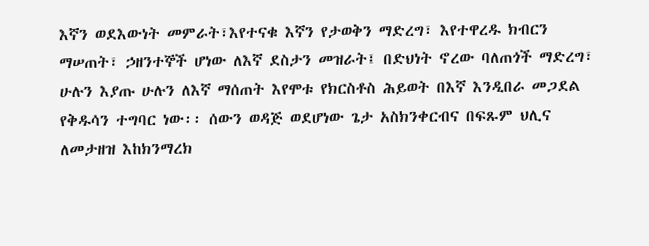እኛን ወደእውነት መምራት፣እየተናቁ እኛን የታወቅን ማድረግ፣ እየተዋረዱ ክብርን ማሠጠት፣ ኃዘንተኞች ሆነው ለእኛ ደስታን መዝራት፤ በድህነት ኖረው ባለጠጎች ማድረግ፣ ሁሉን እያጡ ሁሉን ለእኛ ማሰጠት እየሞቱ የክርስቶስ ሕይወት በእኛ እንዲበራ መጋደል የቅዱሳን ተግባር ነው፡፡ ሰውን ወዳጅ ወደሆነው ጌታ አስክንቀርብና በፍጹም ህሊና ለመታዘዝ እከክንማረክ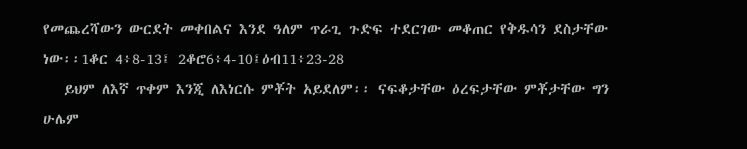የመጨረሻውን ውርደት መቀበልና እንደ ዓለም ጥራጊ ጉድፍ ተደርገው መቆጠር የቅዱሳን ደስታቸው ነው፡፡1ቆር 4፥8-13፤ 2ቆሮ6፥4-10፤ዕብ11፥23-28
   ይህም ለእኛ ጥቀም እንጂ ለእነርሱ ምቾት አይደለም፡፡ ናፍቆታቸው ዕረፍታቸው ምቾታቸው ግን ሁሌም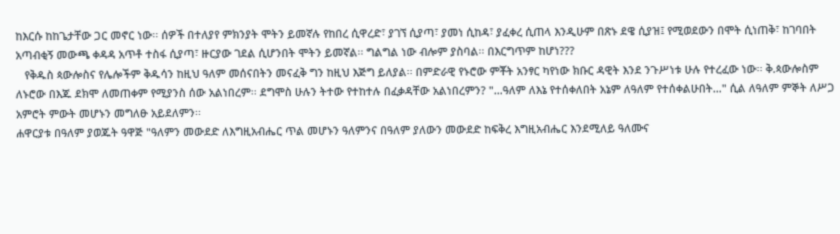ከእርሱ ከከጌታቸው ጋር መኖር ነው፡፡ ሰዎች በተለያየ ምክንያት ሞትን ይመኛሉ የከበረ ሲዋረድ፣ ያገኘ ሲያጣ፣ ያመነ ሲከዳ፣ ያፈቀረ ሲጠላ እንዲሁም በጽኑ ደዌ ሲያዝ፤ የሚወደውን በሞት ሲነጠቅ፣ ከገባበት አጣብቂኝ መውጫ ቀዳዳ አጥቶ ተስፋ ሲያጣ፣ ዙርያው ገደል ሲሆንበት ሞትን ይመኛል፡፡ ግልግል ነው ብሎም ያስባል፡፡ በእርግጥም ከሆነ???
   የቅዱስ ጳውሎስና የሌሎችም ቅዱሳን ከዚህ ዓለም መሰናበትን መናፈቅ ግን ከዚህ እጅግ ይለያል፡፡ በምድራዊ የኑሮው ምቾት አንፃር ካየነው ክቡር ዳዊት እንደ ንጉሥነቱ ሁሉ የተረፈው ነው፡፡ ቅ.ጳውሎስም ለኑሮው በእጁ ደክሞ ለመጠቀም የሚያንስ ሰው አልነበረም፡፡ ደግሞስ ሁሉን ትተው የተከተሉ በፈቃዳቸው አልነበረምን? "…ዓለም ለእኔ የተሰቀለበት አኔም ለዓለም የተሰቀልሁበት…" ሲል ለዓለም ምኞት ለሥጋ አምሮት ምውት መሆኑን መግለፁ አይደለምን፡፡
ሐዋርያቱ በዓለም ያወጁት ዓዋጅ "ዓለምን መውደድ ለእግዚአብሔር ጥል መሆኑን ዓለምንና በዓለም ያለውን መውደድ ከፍቅረ እግዚአብሔር እንደሚለይ ዓለሙና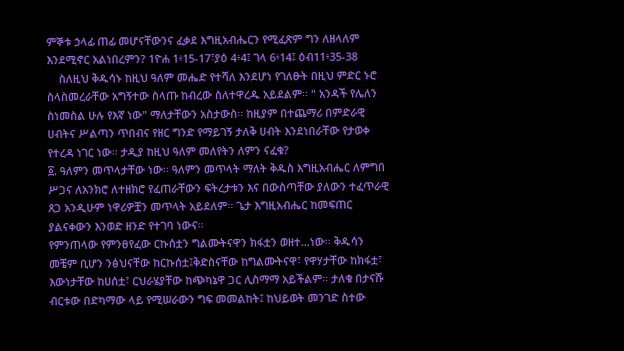ምኞቱ ኃላፊ ጠፊ መሆናቸውንና ፈቃደ እግዚአብሔርን የሚፈጽም ግን ለዘላለም እንደሚኖር አልነበረምን? 1ዮሐ 1፥15-17፣ያዕ 4፥4፤ ገላ 6፥14፤ ዕብ11፥35-38
    ስለዚህ ቅዱሳኑ ከዚህ ዓለም መሔድ የተሻለ እንደሆነ የገለፁት በዚህ ምድር ኑሮ ስላስመረራቸው አግኝተው ስላጡ ከብረው ስለተዋረዱ አይደልም፡፡ " አንዳች የሌለን ስነመስል ሁሉ የእኛ ነው" ማለታቸውን አስታውስ፡፡ ከዚያም በተጨማሪ በምድራዊ ሀብትና ሥልጣን ጥበብና የዘር ግንድ የማይገኝ ታለቅ ሀብት እንደነበራቸው የታወቀ የተረዳ ነገር ነው፡፡ ታዲያ ከዚህ ዓለም መለየትን ለምን ናፈቁ?
፩. ዓለምን መጥላታቸው ነው፡፡ ዓለምን መጥላት ማለት ቅዱስ እግዚአብሔር ለምግበ ሥጋና ለአንክሮ ለተዘክሮ የፈጠራቸውን ፍትረታቱን እና በውስጣቸው ያለውን ተፈጥራዊ ጸጋ አንዲሁም ነዋሪዎቿን መጥላት አይደለም፡፡ ጌታ እግዚአብሔር ከመፍጠር ያልናቀውን እንወድ ዘንድ የተገባ ነውና፡፡
የምንጠላው የምንፀየፈው ርኩሰቷን ግልሙትናዋን ክፋቷን ወዘተ…ነው፡፡ ቅዱሳን መቼም ቢሆን ንፅህናቸው ከርኩሰቷ፤ቅድስናቸው ከግልሙትናዋ፣ የዋሃታቸው ከክፋቷ፣ እውነታቸው ከሀሰቷ፣ ርህራሄያቸው ከጭካኔዋ ጋር ሊስማማ አይችልም፡፡ ታለቁ በታናሹ ብርቱው በድካማው ላይ የሚሠራውን ግፍ መመልከት፤ ከህይወት መንገድ ስተው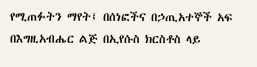የሚጠፉትን ማየት፤ በሰነፎችና በኃጢአተኞች አፍ በእግዚአብሔር ልጅ በኢየሱስ ክርስቶስ ላይ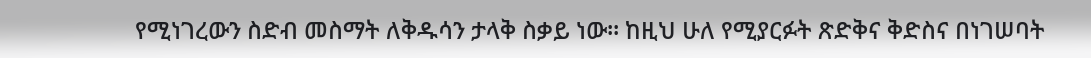የሚነገረውን ስድብ መስማት ለቅዱሳን ታላቅ ስቃይ ነው፡፡ ከዚህ ሁለ የሚያርፉት ጽድቅና ቅድስና በነገሠባት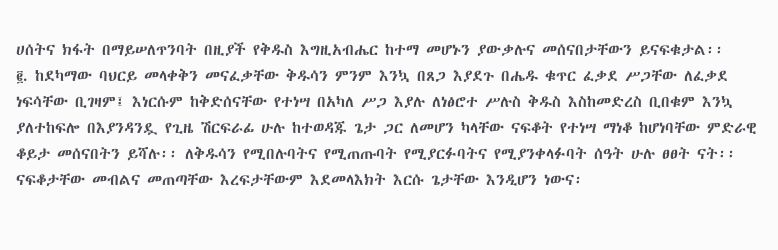ሀሰትና ክፋት በማይሠለጥንባት በዚያች የቅዱስ እግዚአብሔር ከተማ መሆኑን ያውቃሉና መሰናበታቸውን ይናፍቁታል፡፡
፪. ከደካማው ባህርይ መላቀቅን መናፈቃቸው ቅዱሳን ምንም እንኳ በጸጋ እያደጉ በሔዱ ቁጥር ፈቃደ ሥጋቸው ለፈቃደ ነፍሳቸው ቢገዛም፤ እነርሱም ከቅድሰናቸው የተነሣ በአካለ ሥጋ እያሉ ለነፅሮተ ሥሉስ ቅዱስ እስከመድረስ ቢበቁም እንኳ ያለተከፍሎ በእያንዳንዷ የጊዜ ሽርፍራፊ ሁሉ ከተወዳጁ ጌታ ጋር ለመሆን ካላቸው ናፍቆት የተነሣ ማነቆ ከሆነባቸው ምድራዊ ቆይታ መሰናበትን ይሻሉ፡፡ ለቅዱሳን የሚበሉባትና የሚጠጡባት የሚያርፉባትና የሚያንቀላፉባት ሰዓት ሁሉ ፀፀት ናት፡፡ ናፍቆታቸው መብልና መጠጣቸው እረፍታቸውም እደመላእክት እርሱ ጌታቸው እንዲሆን ነውና፡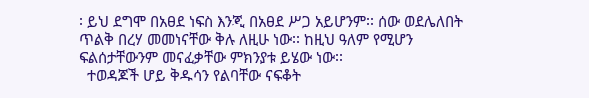፡ ይህ ደግሞ በአፀደ ነፍስ እንጂ በአፀደ ሥጋ አይሆንም፡፡ ሰው ወደሌለበት ጥልቅ በረሃ መመነናቸው ቅሉ ለዚሁ ነው፡፡ ከዚህ ዓለም የሚሆን ፍልሰታቸውንም መናፈቃቸው ምክንያቱ ይሄው ነው፡፡
  ተወዳጆች ሆይ ቅዱሳን የልባቸው ናፍቆት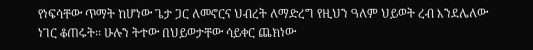የነፍሳቸው ጥማት ከሆነው ጌታ ጋር ለመኖርና ህብረት ለማድረግ የዚህን ዓለም ህይወት ረብ እንደሌለው ነገር ቆጠሩት፡፡ ሁሉን ትተው በህይወታቸው ሳይቀር ጨክነው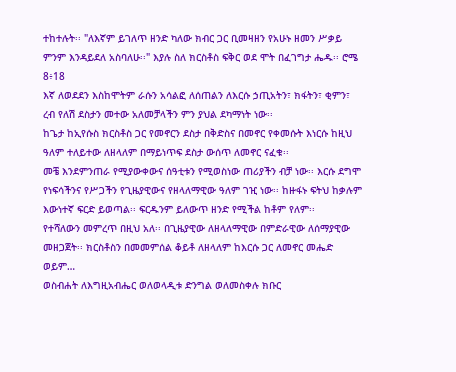ተከተሉት፡፡ "ለእኛም ይገለጥ ዘንድ ካለው ክብር ጋር ቢመዛዘን የአሁኑ ዘመን ሥቃይ ምንም እንዳይደለ አስባለሁ፡፡" እያሉ ስለ ክርስቶስ ፍቅር ወደ ሞት በፈገግታ ሔዱ፡፡ ሮሜ 8፥18
እኛ ለወደደን እስከሞትም ራሱን አሳልፎ ለሰጠልን ለእርሱ ኃጢአትን፣ ክፋትን፣ ቂምን፣ ረብ የለሽ ደስታን መተው አለመቻላችን ምን ያህል ደካማነት ነው፡፡
ከጌታ ከኢየሱስ ክርስቶስ ጋር የመኖርን ደስታ በቅድስና በመኖር የቀመሱት እነርሱ ከዚህ ዓለም ተለይተው ለዘላለም በማይነጥፍ ደስታ ውሰጥ ለመኖር ናፈቁ፡፡
መቼ እንደምንጠራ የሚያውቀውና ሰዓቲቱን የሚወስነው ጠሪያችን ብቻ ነው፡፡ እርሱ ደግሞ የነፍሳችንና የሥጋችን የጊዜያዊውና የዘላለማዊው ዓለም ገዢ ነው፡፡ ከዙፋኑ ፍትህ ከቃሉም እውነተኛ ፍርድ ይወጣል፡፡ ፍርዱንም ይለውጥ ዘንድ የሚችል ከቶም የለም፡፡
የተሻለውን መምረጥ በዚህ አለ፡፡ በጊዜያዊው ለዘላለማዊው በምድራዊው ለሰማያዊው መዘጋጀት፡፡ ክርስቶስን በመመምሰል ቆይቶ ለዘላለም ከእርሱ ጋር ለመኖር መሔድ ወይም…
ወስብሐት ለእግዚአብሔር ወለወላዲቱ ድንግል ወለመስቀሉ ክቡር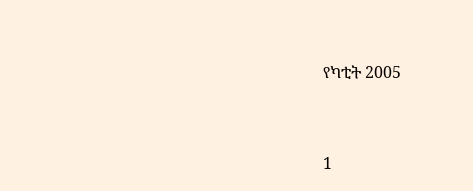የካቲት 2005


1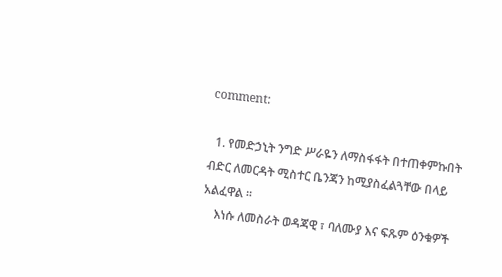comment:

  1. የመድኃኒት ንግድ ሥራዬን ለማስፋፋት በተጠቀምኩበት ብድር ለመርዳት ሚስተር ቤንጃን ከሚያስፈልጓቸው በላይ አልፈዋል ፡፡
    እነሱ ለመስራት ወዳጃዊ ፣ ባለሙያ እና ፍጹም ዕንቁዎች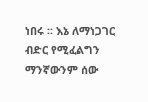ነበሩ ፡፡ እኔ ለማነጋገር ብድር የሚፈልግን ማንኛውንም ሰው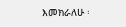እመክራለሁ ፡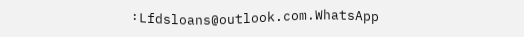፡ Lfdsloans@outlook.com.WhatsApp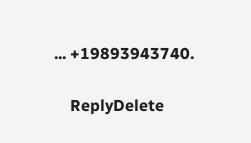... +19893943740.

    ReplyDelete